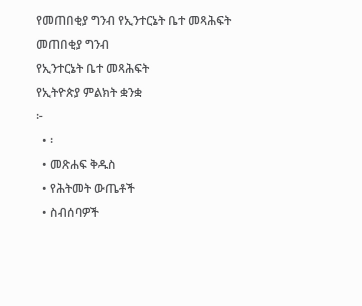የመጠበቂያ ግንብ የኢንተርኔት ቤተ መጻሕፍት
መጠበቂያ ግንብ
የኢንተርኔት ቤተ መጻሕፍት
የኢትዮጵያ ምልክት ቋንቋ
፦
  • ፡
  • መጽሐፍ ቅዱስ
  • የሕትመት ውጤቶች
  • ስብሰባዎች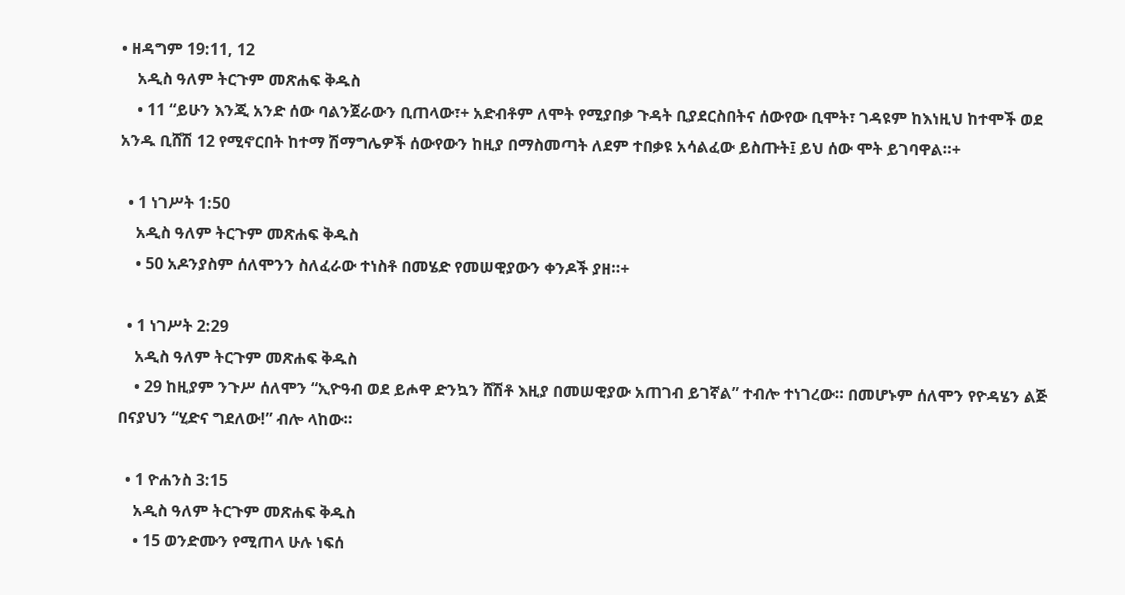• ዘዳግም 19:11, 12
    አዲስ ዓለም ትርጉም መጽሐፍ ቅዱስ
    • 11 “ይሁን እንጂ አንድ ሰው ባልንጀራውን ቢጠላው፣+ አድብቶም ለሞት የሚያበቃ ጉዳት ቢያደርስበትና ሰውየው ቢሞት፣ ገዳዩም ከእነዚህ ከተሞች ወደ አንዱ ቢሸሽ 12 የሚኖርበት ከተማ ሽማግሌዎች ሰውየውን ከዚያ በማስመጣት ለደም ተበቃዩ አሳልፈው ይስጡት፤ ይህ ሰው ሞት ይገባዋል።+

  • 1 ነገሥት 1:50
    አዲስ ዓለም ትርጉም መጽሐፍ ቅዱስ
    • 50 አዶንያስም ሰለሞንን ስለፈራው ተነስቶ በመሄድ የመሠዊያውን ቀንዶች ያዘ።+

  • 1 ነገሥት 2:29
    አዲስ ዓለም ትርጉም መጽሐፍ ቅዱስ
    • 29 ከዚያም ንጉሥ ሰለሞን “ኢዮዓብ ወደ ይሖዋ ድንኳን ሸሽቶ እዚያ በመሠዊያው አጠገብ ይገኛል” ተብሎ ተነገረው። በመሆኑም ሰለሞን የዮዳሄን ልጅ በናያህን “ሂድና ግደለው!” ብሎ ላከው።

  • 1 ዮሐንስ 3:15
    አዲስ ዓለም ትርጉም መጽሐፍ ቅዱስ
    • 15 ወንድሙን የሚጠላ ሁሉ ነፍሰ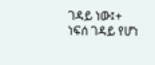ገዳይ ነው፤+ ነፍሰ ገዳይ የሆነ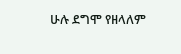ሁሉ ደግሞ የዘላለም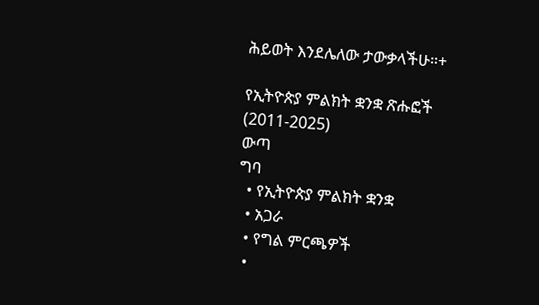ሕይወት እንደሌለው ታውቃላችሁ።+

የኢትዮጵያ ምልክት ቋንቋ ጽሑፎች (2011-2025)
ውጣ
ግባ
  • የኢትዮጵያ ምልክት ቋንቋ
  • አጋራ
  • የግል ምርጫዎች
  •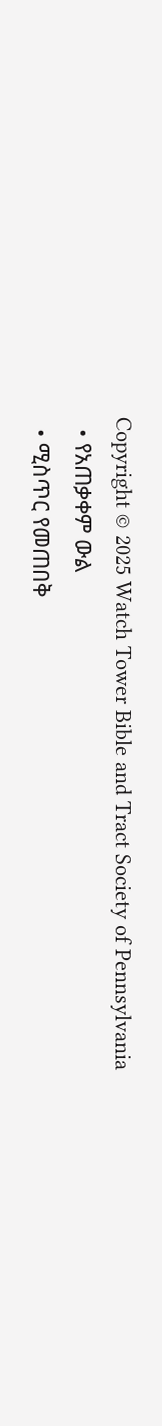Copyright © 2025 Watch Tower Bible and Tract Society of Pennsylvania
  • የአጠቃቀም ውል
  • ሚስጥር የመጠበቅ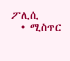ፖሊሲ
  • ሚስጥር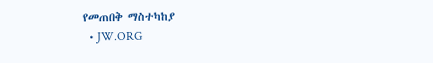የመጠበቅ ማስተካከያ
  • JW.ORG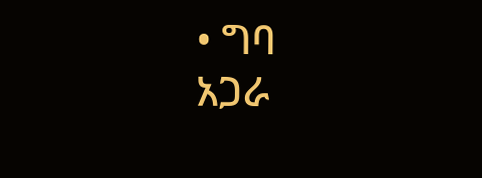• ግባ
አጋራ